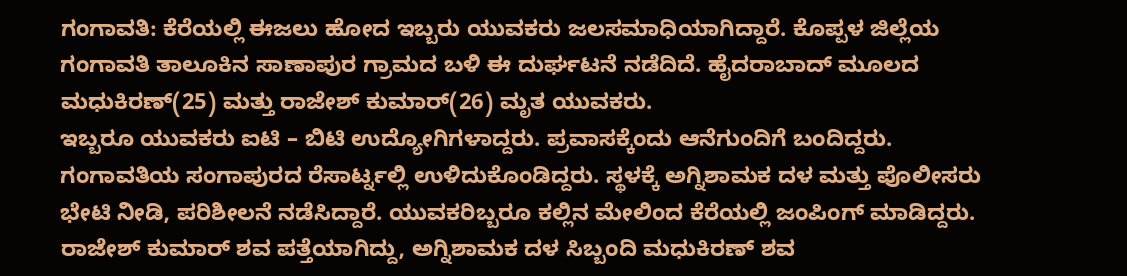ಗಂಗಾವತಿ: ಕೆರೆಯಲ್ಲಿ ಈಜಲು ಹೋದ ಇಬ್ಬರು ಯುವಕರು ಜಲಸಮಾಧಿಯಾಗಿದ್ದಾರೆ. ಕೊಪ್ಪಳ ಜಿಲ್ಲೆಯ ಗಂಗಾವತಿ ತಾಲೂಕಿನ ಸಾಣಾಪುರ ಗ್ರಾಮದ ಬಳಿ ಈ ದುರ್ಘಟನೆ ನಡೆದಿದೆ. ಹೈದರಾಬಾದ್ ಮೂಲದ ಮಧುಕಿರಣ್(25) ಮತ್ತು ರಾಜೇಶ್ ಕುಮಾರ್(26) ಮೃತ ಯುವಕರು.
ಇಬ್ಬರೂ ಯುವಕರು ಐಟಿ – ಬಿಟಿ ಉದ್ಯೋಗಿಗಳಾದ್ದರು. ಪ್ರವಾಸಕ್ಕೆಂದು ಆನೆಗುಂದಿಗೆ ಬಂದಿದ್ದರು. ಗಂಗಾವತಿಯ ಸಂಗಾಪುರದ ರೆಸಾರ್ಟ್ನಲ್ಲಿ ಉಳಿದುಕೊಂಡಿದ್ದರು. ಸ್ಥಳಕ್ಕೆ ಅಗ್ನಿಶಾಮಕ ದಳ ಮತ್ತು ಪೊಲೀಸರು ಭೇಟಿ ನೀಡಿ, ಪರಿಶೀಲನೆ ನಡೆಸಿದ್ದಾರೆ. ಯುವಕರಿಬ್ಬರೂ ಕಲ್ಲಿನ ಮೇಲಿಂದ ಕೆರೆಯಲ್ಲಿ ಜಂಪಿಂಗ್ ಮಾಡಿದ್ದರು. ರಾಜೇಶ್ ಕುಮಾರ್ ಶವ ಪತ್ತೆಯಾಗಿದ್ದು, ಅಗ್ನಿಶಾಮಕ ದಳ ಸಿಬ್ಬಂದಿ ಮಧುಕಿರಣ್ ಶವ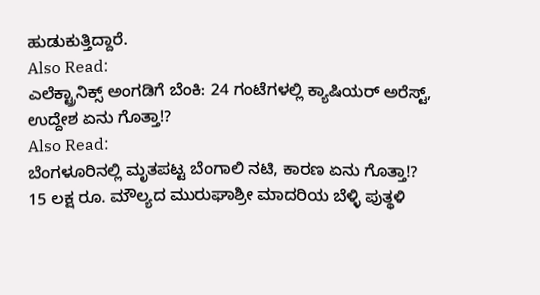ಹುಡುಕುತ್ತಿದ್ದಾರೆ.
Also Read:
ಎಲೆಕ್ಟ್ರಾನಿಕ್ಸ್ ಅಂಗಡಿಗೆ ಬೆಂಕಿ: 24 ಗಂಟೆಗಳಲ್ಲಿ ಕ್ಯಾಷಿಯರ್ ಅರೆಸ್ಟ್, ಉದ್ದೇಶ ಏನು ಗೊತ್ತಾ!?
Also Read:
ಬೆಂಗಳೂರಿನಲ್ಲಿ ಮೃತಪಟ್ಟ ಬೆಂಗಾಲಿ ನಟಿ, ಕಾರಣ ಏನು ಗೊತ್ತಾ!?
15 ಲಕ್ಷ ರೂ. ಮೌಲ್ಯದ ಮುರುಘಾಶ್ರೀ ಮಾದರಿಯ ಬೆಳ್ಳಿ ಪುತ್ಥಳಿ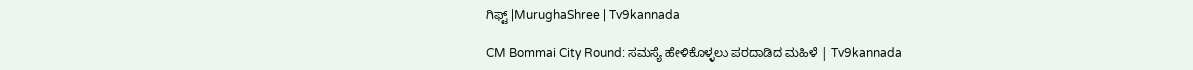ಗಿಫ್ಟ್ |MurughaShree | Tv9kannada

CM Bommai City Round: ಸಮಸ್ಯೆ ಹೇಳಿಕೊಳ್ಳಲು ಪರದಾಡಿದ ಮಹಿಳೆ | Tv9kannada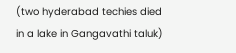(two hyderabad techies died in a lake in Gangavathi taluk)